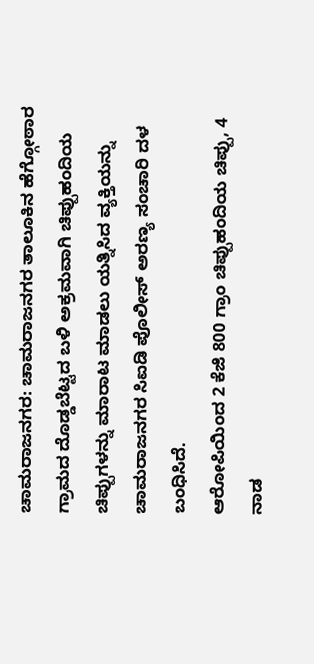ಚಾಮರಾಜನಗರ: ಚಾಮರಾಜನಗರ ತಾಲೂಕಿನ ಹೆಗ್ಗೋಠಾರ ಗ್ರಾಮದ ದೊಡ್ಡಬೆಟ್ಟದ ಬಳಿ ಅಕ್ರಮವಾಗಿ ಚಿಪ್ಪುಹಂದಿಯ ಚಿಪ್ಪುಗಳನ್ನು ಮಾರಾಟ ಮಾಡಲು ಯತ್ನಿಸಿದ ವ್ಯಕ್ತಿಯನ್ನು ಚಾಮರಾಜನಗರ ಸಿಐಡಿ ಪೊಲೀಸ್ ಅರಣ್ಯ ಸಂಚಾರಿ ದಳ ಬಂಧಿಸಿದೆ.
ಆರೋಪಿಯಿಂದ 2 ಕೆಜಿ 800 ಗ್ರಾಂ ಚಿಪ್ಪುಹಂದಿಯ ಚಿಪ್ಪು, 4 ನಾಡ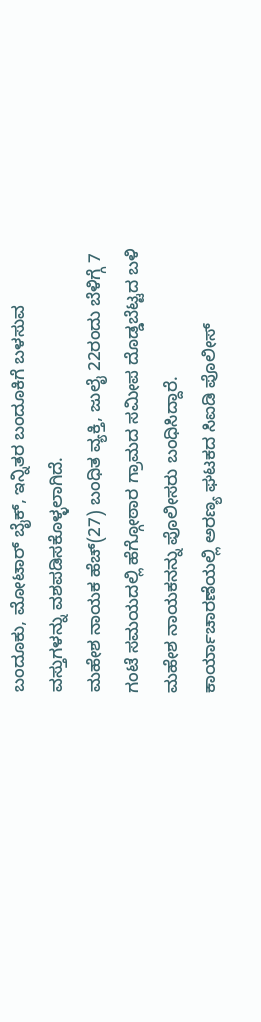ಬಂದೂಕು, ಮೋಟಾರ್ ಬೈಕ್, ಇನ್ನಿತರ ಬಂದೂಕಿಗೆ ಬಳಸುವ ವಸ್ತುಗಳನ್ನು ವಶಪಡಿಸಕೊಳ್ಳಲಾಗಿದೆ.
ಮಹೇಶ ನಾಯಕ ಹೆಚ್(27) ಬಂಧಿತ ವ್ಯಕ್ತಿ, ಜುಲೈ 22ರಂದು ಬೆಳಿಗ್ಗೆ 7 ಗಂಟೆ ಸಮಯದಲ್ಲಿ ಹೆಗ್ಗೋಠಾರ ಗ್ರಾಮದ ಸಮೀಪ ದೊಡ್ಡಬೆಟ್ಟದ ಬಳಿ ಮಹೇಶ ನಾಯಕನನ್ನು ಪೊಲೀಸರು ಬಂಧಿಸಿದ್ದಾರೆ.
ಕಾರ್ಯಾಚಾರಣೆಯಲ್ಲಿ ಅರಣ್ಯ ಘಟಕದ ಸಿಐಡಿ ಪೊಲೀಸ್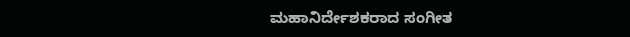ಮಹಾನಿರ್ದೇಶಕರಾದ ಸಂಗೀತ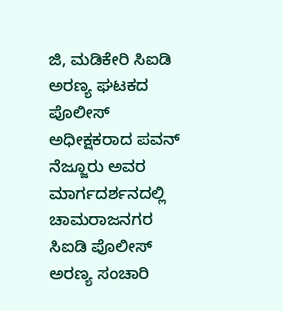ಜಿ, ಮಡಿಕೇರಿ ಸಿಐಡಿ ಅರಣ್ಯ ಘಟಕದ ಪೊಲೀಸ್ ಅಧೀಕ್ಷಕರಾದ ಪವನ್ ನೆಜ್ಜೂರು ಅವರ ಮಾರ್ಗದರ್ಶನದಲ್ಲಿ ಚಾಮರಾಜನಗರ ಸಿಐಡಿ ಪೊಲೀಸ್ ಅರಣ್ಯ ಸಂಚಾರಿ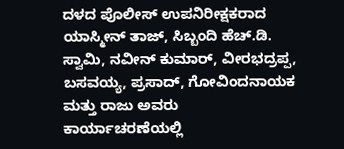ದಳದ ಪೊಲೀಸ್ ಉಪನಿರೀಕ್ಷಕರಾದ ಯಾಸ್ಮೀನ್ ತಾಜ್, ಸಿಬ್ಬಂದಿ ಹೆಚ್.ಡಿ. ಸ್ವಾಮಿ, ನವೀನ್ ಕುಮಾರ್, ವೀರಭದ್ರಪ್ಪ, ಬಸವಯ್ಯ, ಪ್ರಸಾದ್, ಗೋವಿಂದನಾಯಕ ಮತ್ತು ರಾಜು ಅವರು ಕಾರ್ಯಾಚರಣೆಯಲ್ಲಿ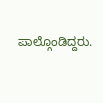ಪಾಲ್ಗೊಂಡಿದ್ದರು.